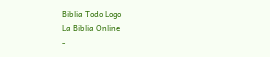Biblia Todo Logo
La Biblia Online
-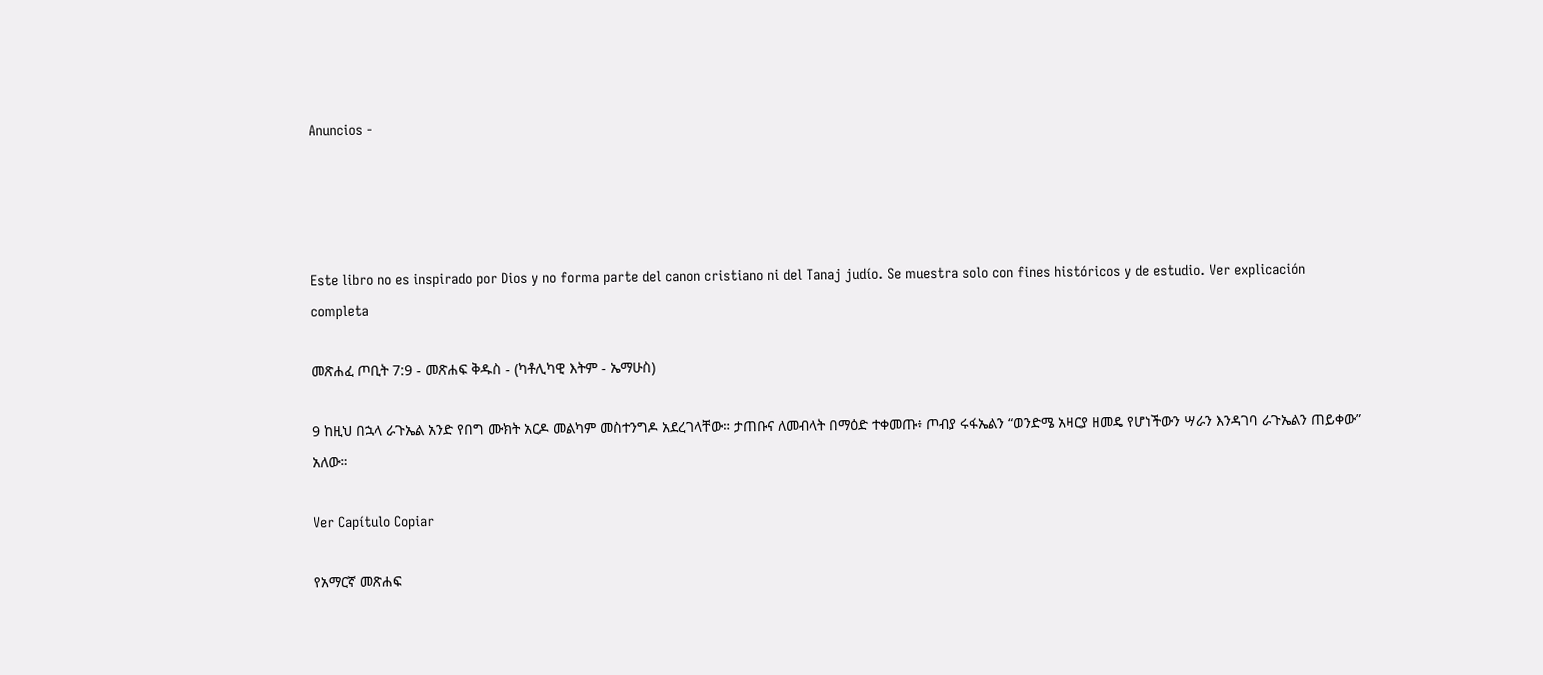Anuncios -




Este libro no es inspirado por Dios y no forma parte del canon cristiano ni del Tanaj judío. Se muestra solo con fines históricos y de estudio. Ver explicación completa

መጽሐፈ ጦቢት 7:9 - መጽሐፍ ቅዱስ - (ካቶሊካዊ እትም - ኤማሁስ)

9 ከዚህ በኋላ ራጉኤል አንድ የበግ ሙክት አርዶ መልካም መስተንግዶ አደረገላቸው። ታጠቡና ለመብላት በማዕድ ተቀመጡ፥ ጦብያ ሩፋኤልን “ወንድሜ አዛርያ ዘመዴ የሆነችውን ሣራን እንዳገባ ራጉኤልን ጠይቀው” አለው።

Ver Capítulo Copiar

የአማርኛ መጽሐፍ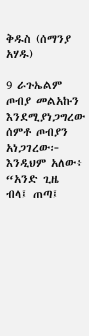ቅዱስ (ሰማንያ አሃዱ)

9 ራጉኤልም ጦብያ መልአኩን እንደሚያነጋግረው ሰምቶ ጦብያን አነጋገረው፦ እንዲህም አለው፥ “አንድ ጊዜ ብላ፤ ጠጣ፤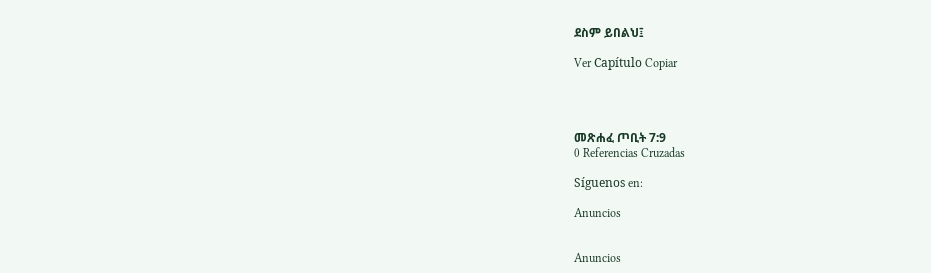ደስም ይበልህ፤

Ver Capítulo Copiar




መጽሐፈ ጦቢት 7:9
0 Referencias Cruzadas

Síguenos en:

Anuncios


Anuncios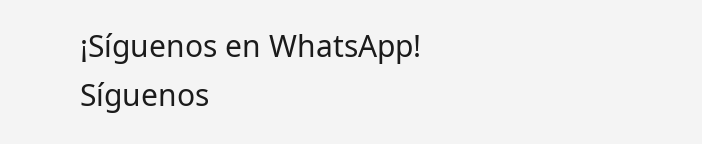¡Síguenos en WhatsApp! Síguenos